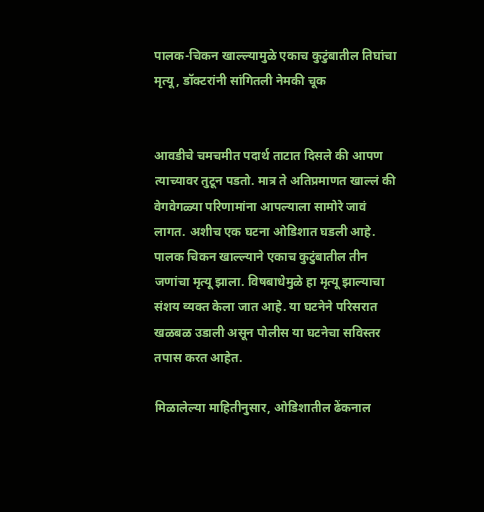पालक-चिकन खाल्ल्यामुळे एकाच कुटुंबातील तिघांचा मृत्यू, डॉक्टरांनी सांगितली नेमकी चूक


आवडीचे चमचमीत पदार्थ ताटात दिसले की आपण त्याच्यावर तुटून पडतो. मात्र ते अतिप्रमाणत खाल्लं की वेगवेगळ्या परिणामांना आपल्याला सामोरे जावं लागत. अशीच एक घटना ओडिशात घडली आहे. पालक चिकन खाल्ल्याने एकाच कुटुंबातील तीन जणांचा मृत्यू झाला. विषबाधेमुळे हा मृत्यू झाल्याचा संशय व्यक्त केला जात आहे. या घटनेने परिसरात खळबळ उडाली असून पोलीस या घटनेचा सविस्तर तपास करत आहेत.

मिळालेल्या माहितीनुसार, ओडिशातील ढेंकनाल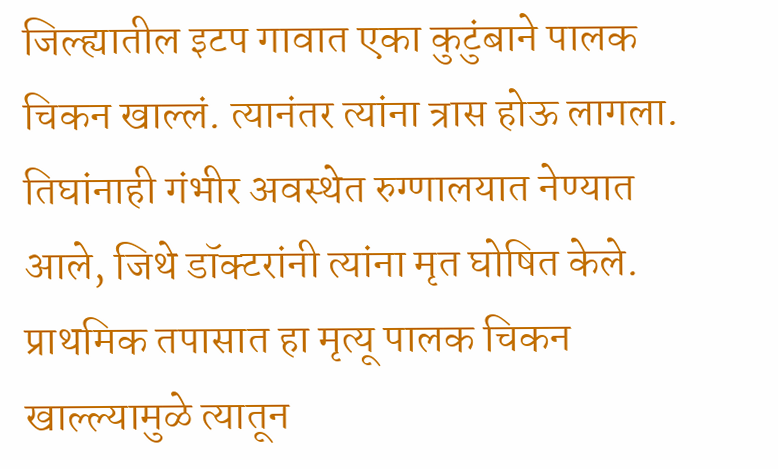जिल्ह्यातील इटप गावात एका कुटुंबाने पालक चिकन खाल्लं. त्यानंतर त्यांना त्रास होऊ लागला. तिघांनाही गंभीर अवस्थेत रुग्णालयात नेण्यात आले, जिथे डॉक्टरांनी त्यांना मृत घोषित केले. प्राथमिक तपासात हा मृत्यू पालक चिकन खाल्ल्यामुळे त्यातून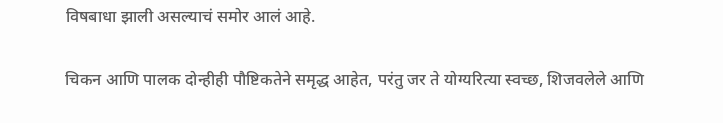विषबाधा झाली असल्याचं समोर आलं आहे.

चिकन आणि पालक दोन्हीही पौष्टिकतेने समृद्ध आहेत, परंतु जर ते योग्यरित्या स्वच्छ, शिजवलेले आणि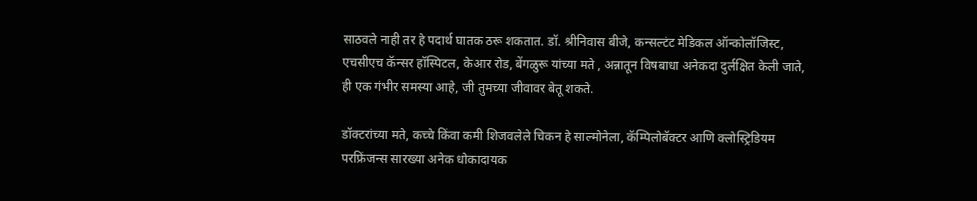साठवले नाही तर हे पदार्थ घातक ठरू शकतात. डॉ. श्रीनिवास बीजे, कन्सल्टंट मेडिकल ऑन्कोलॉजिस्ट, एचसीएच कॅन्सर हॉस्पिटल, केआर रोड, बेंगळुरू यांच्या मते , अन्नातून विषबाधा अनेकदा दुर्लक्षित केली जाते, ही एक गंभीर समस्या आहे, जी तुमच्या जीवावर बेतू शकते.

डॉक्टरांच्या मते, कच्चे किंवा कमी शिजवलेले चिकन हे साल्मोनेला, कॅम्पिलोबॅक्टर आणि क्लोस्ट्रिडियम परफ्रिंजन्स सारख्या अनेक धोकादायक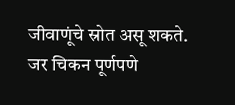जीवाणूंचे स्रोत असू शकते. जर चिकन पूर्णपणे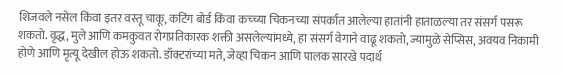शिजवले नसेल किंवा इतर वस्तू चाकू, कटिंग बोर्ड किंवा कच्च्या चिकनच्या संपर्कात आलेल्या हातांनी हाताळल्या तर संसर्ग पसरू शकतो. वृद्ध, मुले आणि कमकुवत रोगप्रतिकारक शक्ती असलेल्यांमध्ये, हा संसर्ग वेगाने वाढू शकतो, ज्यामुळे सेप्सिस, अवयव निकामी होणे आणि मृत्यू देखील होऊ शकतो. डॉक्टरांच्या मते, जेव्हा चिकन आणि पालक सारखे पदार्थ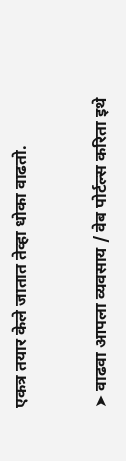एकत्र तयार केले जातात तेव्हा धोका वाढतो.



➤ वाढवा आपला व्यवसाय / वेब पोर्टल्स करिता इथे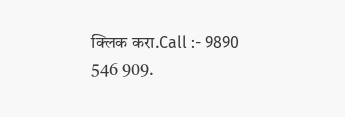क्लिक करा.Call :- 9890 546 909.